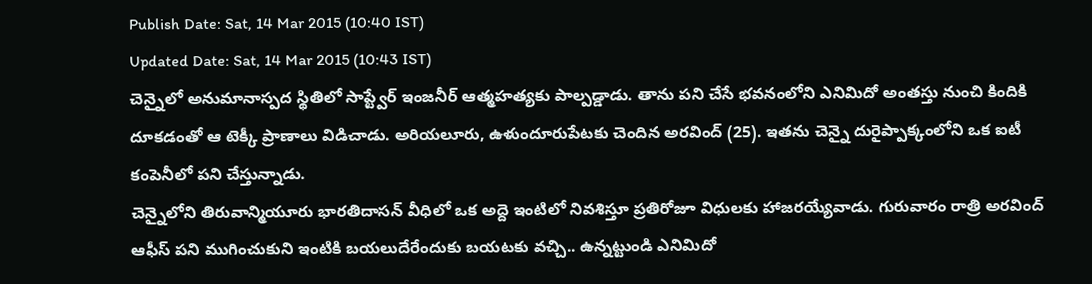Publish Date: Sat, 14 Mar 2015 (10:40 IST)
Updated Date: Sat, 14 Mar 2015 (10:43 IST)
చెన్నైలో అనుమానాస్పద స్థితిలో సాప్ట్వేర్ ఇంజనీర్ ఆత్మహత్యకు పాల్పడ్డాడు. తాను పని చేసే భవనంలోని ఎనిమిదో అంతస్తు నుంచి కిందికి దూకడంతో ఆ టెక్కీ ప్రాణాలు విడిచాడు. అరియలూరు, ఉళుందూరుపేటకు చెందిన అరవింద్ (25). ఇతను చెన్నై దురైప్పాక్కంలోని ఒక ఐటీ కంపెనీలో పని చేస్తున్నాడు.
చెన్నైలోని తిరువాన్మియూరు భారతిదాసన్ వీధిలో ఒక అద్దె ఇంటిలో నివశిస్తూ ప్రతిరోజూ విధులకు హాజరయ్యేవాడు. గురువారం రాత్రి అరవింద్ ఆఫీస్ పని ముగించుకుని ఇంటికి బయలుదేరేందుకు బయటకు వచ్చి.. ఉన్నట్టుండి ఎనిమిదో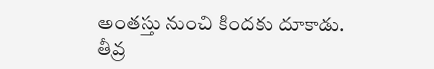అంతస్తు నుంచి కిందకు దూకాడు.
తీవ్ర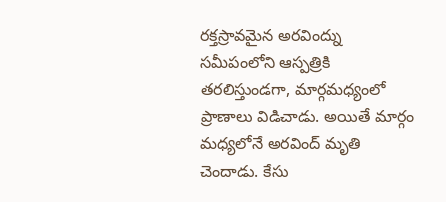రక్తస్రావమైన అరవింద్ను సమీపంలోని ఆస్పత్రికి తరలిస్తుండగా, మార్గమధ్యంలో ప్రాణాలు విడిచాడు. అయితే మార్గం మధ్యలోనే అరవింద్ మృతి చెందాడు. కేసు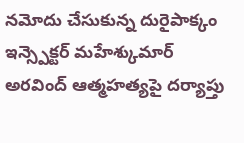నమోదు చేసుకున్న దురైపాక్కం ఇన్స్పెక్టర్ మహేశ్కుమార్ అరవింద్ ఆత్మహత్యపై దర్యాప్తు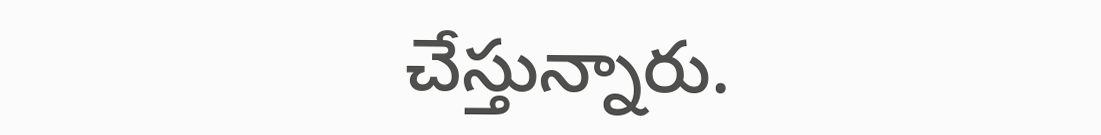చేస్తున్నారు.